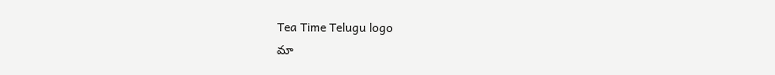Tea Time Telugu logo
మా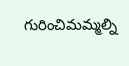గురించిమమ్మల్ని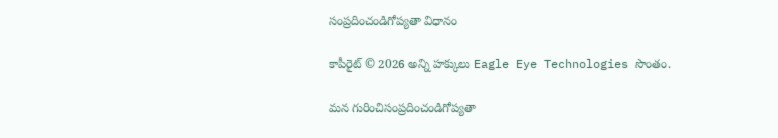సంప్రదించండిగోప్యతా విధానం

కాపీరైట్ © 2026 అన్ని హక్కులు Eagle Eye Technologies సొంతం.

మన గురించిసంప్రదించండిగోప్యతా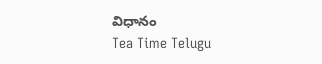విధానం
Tea Time Telugu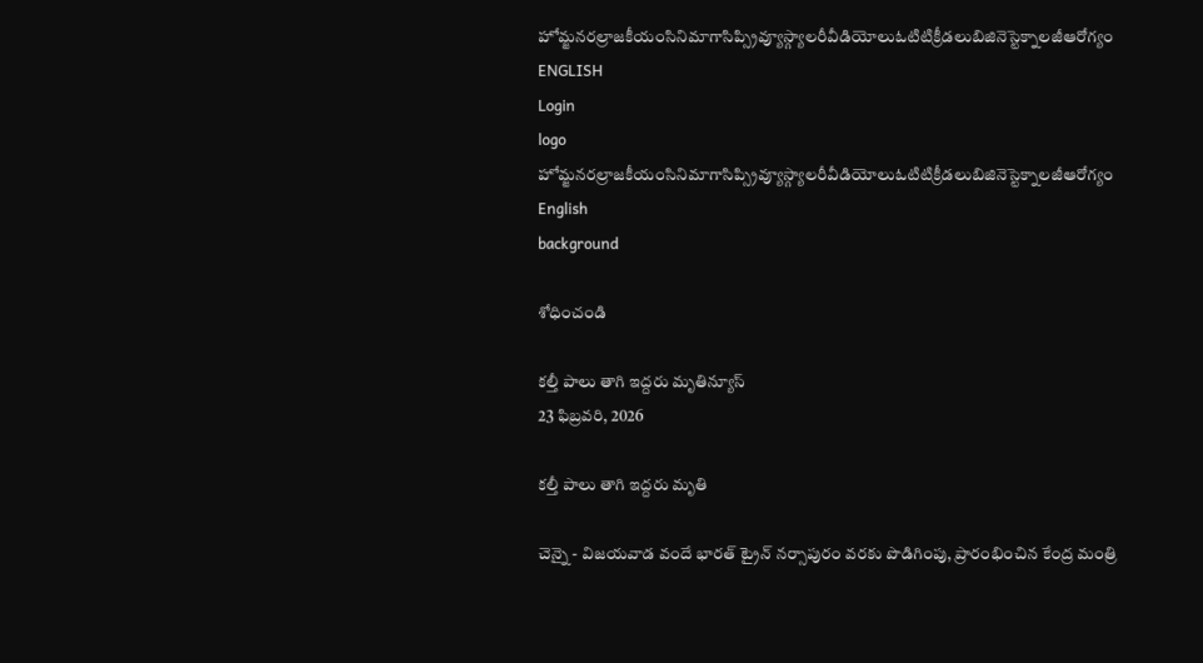హోమ్జనరల్రాజకీయంసినిమాగాసిప్స్రివ్యూస్గ్యాలరీవీడియోలుఓటిటిక్రీడలుబిజినెస్టెక్నాలజీఆరోగ్యం
ENGLISH
Login
logo
హోమ్జనరల్రాజకీయంసినిమాగాసిప్స్రివ్యూస్గ్యాలరీవీడియోలుఓటిటిక్రీడలుబిజినెస్టెక్నాలజీఆరోగ్యం
English
background

శోధించండి

కల్తీ పాలు తాగి ఇద్దరు మృతిన్యూస్
23 ఫిబ్రవరి, 2026

కల్తీ పాలు తాగి ఇద్దరు మృతి

చెన్నై - విజయవాడ వందే భారత్ ట్రైన్ నర్సాపురం వరకు పొడిగింపు, ప్రారంభించిన కేంద్ర మంత్రి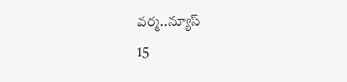వర్మ..న్యూస్
15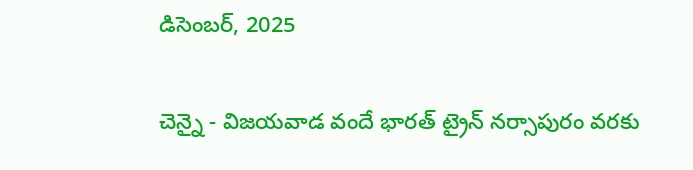డిసెంబర్, 2025

చెన్నై - విజయవాడ వందే భారత్ ట్రైన్ నర్సాపురం వరకు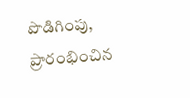పొడిగింపు, ప్రారంభించిన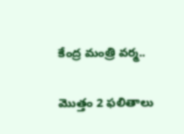కేంద్ర మంత్రి వర్మ..

మొత్తం 2 ఫలితాలు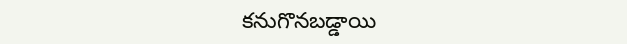కనుగొనబడ్డాయి